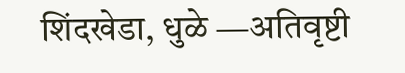शिंदखेडा, धुळे —अतिवृष्टी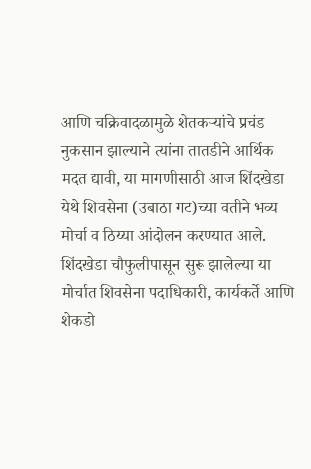आणि चक्रिवादळामुळे शेतकऱ्यांचे प्रचंड नुकसान झाल्याने त्यांना तातडीने आर्थिक मदत द्यावी, या मागणीसाठी आज शिंदखेडा येथे शिवसेना (उबाठा गट)च्या वतीने भव्य मोर्चा व ठिय्या आंदोलन करण्यात आले.
शिंदखेडा चौफुलीपासून सुरू झालेल्या या मोर्चात शिवसेना पदाधिकारी, कार्यकर्ते आणि शेकडो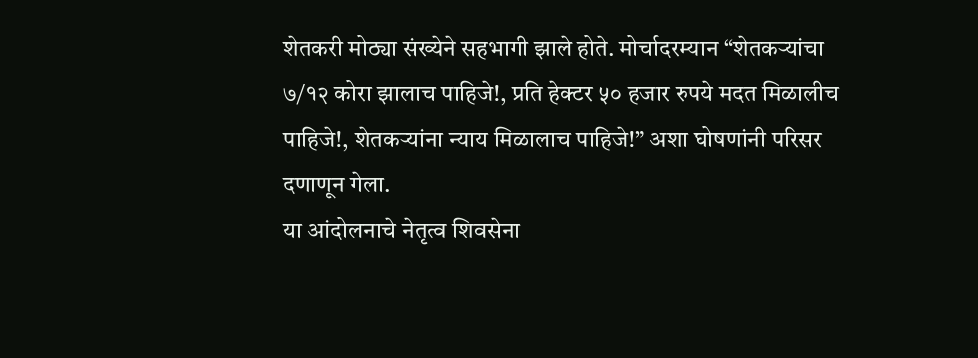शेतकरी मोठ्या संख्येने सहभागी झाले होते. मोर्चादरम्यान “शेतकऱ्यांचा ७/१२ कोरा झालाच पाहिजे!, प्रति हेक्टर ५० हजार रुपये मदत मिळालीच पाहिजे!, शेतकऱ्यांना न्याय मिळालाच पाहिजे!” अशा घोषणांनी परिसर दणाणून गेला.
या आंदोलनाचे नेतृत्व शिवसेना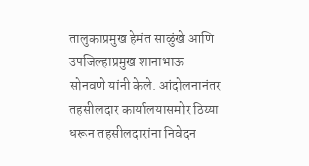तालुकाप्रमुख हेमंत साळुंखे आणि उपजिल्हाप्रमुख शानाभाऊ सोनवणे यांनी केले. आंदोलनानंतर तहसीलदार कार्यालयासमोर ठिय्या धरून तहसीलदारांना निवेदन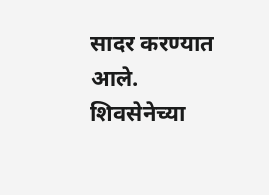सादर करण्यात आले.
शिवसेनेच्या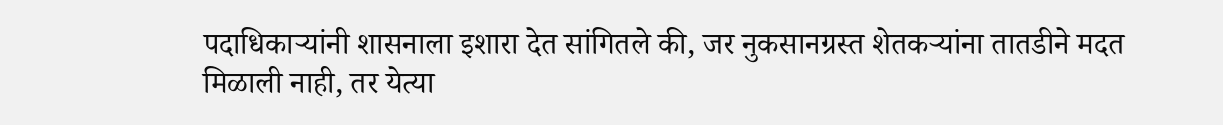पदाधिकाऱ्यांनी शासनाला इशारा देत सांगितले की, जर नुकसानग्रस्त शेतकऱ्यांना तातडीने मदत मिळाली नाही, तर येत्या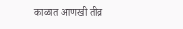काळात आणखी तीव्र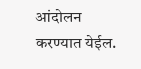आंदोलन करण्यात येईल.